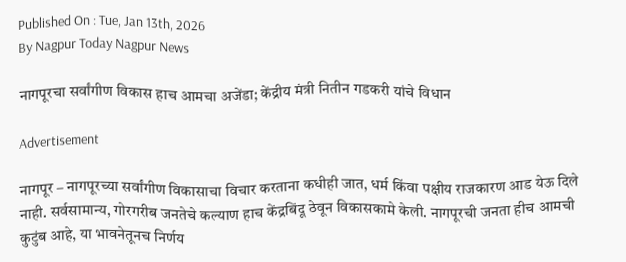Published On : Tue, Jan 13th, 2026
By Nagpur Today Nagpur News

नागपूरचा सर्वांगीण विकास हाच आमचा अजेंडा; केंद्रीय मंत्री नितीन गडकरी यांचे विधान

Advertisement

नागपूर – नागपूरच्या सर्वांगीण विकासाचा विचार करताना कधीही जात, धर्म किंवा पक्षीय राजकारण आड येऊ दिले नाही. सर्वसामान्य, गोरगरीब जनतेचे कल्याण हाच केंद्रबिंदू ठेवून विकासकामे केली. नागपूरची जनता हीच आमची कुटुंब आहे, या भावनेतूनच निर्णय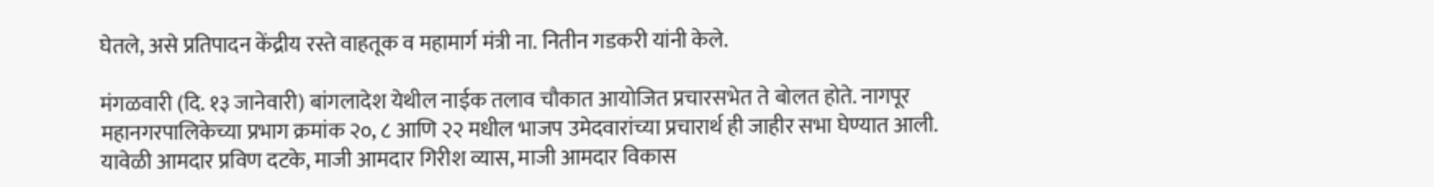घेतले, असे प्रतिपादन केंद्रीय रस्ते वाहतूक व महामार्ग मंत्री ना. नितीन गडकरी यांनी केले.

मंगळवारी (दि. १३ जानेवारी) बांगलादेश येथील नाईक तलाव चौकात आयोजित प्रचारसभेत ते बोलत होते. नागपूर महानगरपालिकेच्या प्रभाग क्रमांक २०, ८ आणि २२ मधील भाजप उमेदवारांच्या प्रचारार्थ ही जाहीर सभा घेण्यात आली. यावेळी आमदार प्रविण दटके, माजी आमदार गिरीश व्यास, माजी आमदार विकास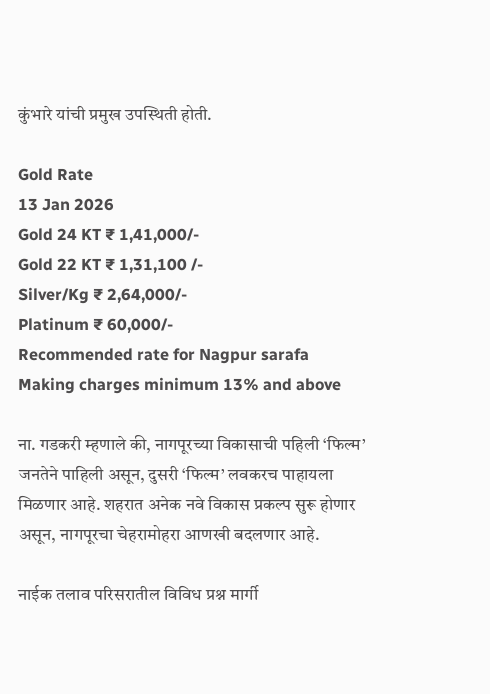कुंभारे यांची प्रमुख उपस्थिती होती.

Gold Rate
13 Jan 2026
Gold 24 KT ₹ 1,41,000/-
Gold 22 KT ₹ 1,31,100 /-
Silver/Kg ₹ 2,64,000/-
Platinum ₹ 60,000/-
Recommended rate for Nagpur sarafa Making charges minimum 13% and above

ना. गडकरी म्हणाले की, नागपूरच्या विकासाची पहिली ‘फिल्म’ जनतेने पाहिली असून, दुसरी ‘फिल्म’ लवकरच पाहायला मिळणार आहे. शहरात अनेक नवे विकास प्रकल्प सुरू होणार असून, नागपूरचा चेहरामोहरा आणखी बदलणार आहे.

नाईक तलाव परिसरातील विविध प्रश्न मार्गी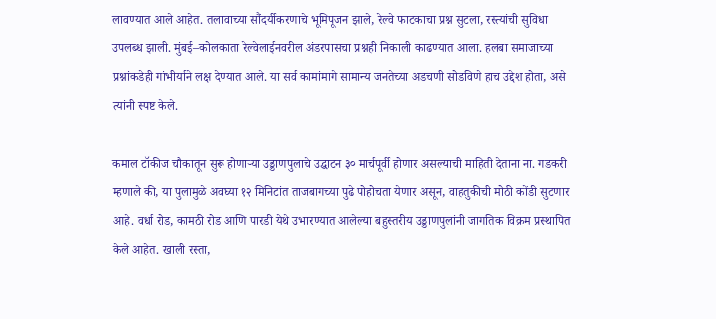लावण्यात आले आहेत. तलावाच्या सौंदर्यीकरणाचे भूमिपूजन झाले, रेल्वे फाटकाचा प्रश्न सुटला, रस्त्यांची सुविधा उपलब्ध झाली. मुंबई–कोलकाता रेल्वेलाईनवरील अंडरपासचा प्रश्नही निकाली काढण्यात आला. हलबा समाजाच्या प्रश्नांकडेही गांभीर्याने लक्ष देण्यात आले. या सर्व कामांमागे सामान्य जनतेच्या अडचणी सोडविणे हाच उद्देश होता, असे त्यांनी स्पष्ट केले.

कमाल टॉकीज चौकातून सुरू होणाऱ्या उड्डाणपुलाचे उद्घाटन ३० मार्चपूर्वी होणार असल्याची माहिती देताना ना. गडकरी म्हणाले की, या पुलामुळे अवघ्या १२ मिनिटांत ताजबागच्या पुढे पोहोचता येणार असून, वाहतुकीची मोठी कोंडी सुटणार आहे. वर्धा रोड, कामठी रोड आणि पारडी येथे उभारण्यात आलेल्या बहुस्तरीय उड्डाणपुलांनी जागतिक विक्रम प्रस्थापित केले आहेत. खाली रस्ता,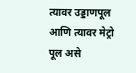त्यावर उड्डाणपूल आणि त्यावर मेट्रो पूल असे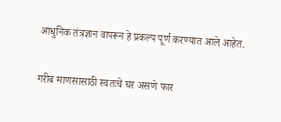आधुनिक तंत्रज्ञान वापरून हे प्रकल्प पूर्ण करण्यात आले आहेत.

गरीब माणसासाठी स्वतःचे घर असणे फार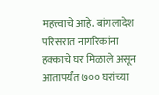महत्त्वाचे आहे. बांगलादेश परिसरात नागरिकांना हक्काचे घर मिळाले असून आतापर्यंत ७०० घरांच्या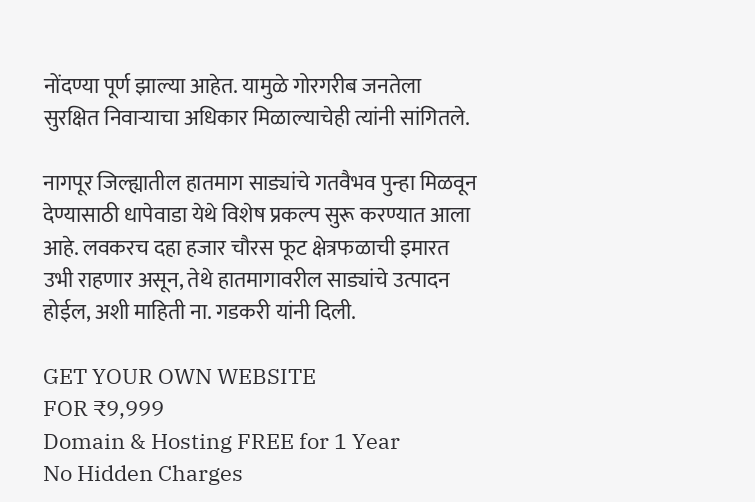नोंदण्या पूर्ण झाल्या आहेत. यामुळे गोरगरीब जनतेला सुरक्षित निवाऱ्याचा अधिकार मिळाल्याचेही त्यांनी सांगितले.

नागपूर जिल्ह्यातील हातमाग साड्यांचे गतवैभव पुन्हा मिळवून देण्यासाठी धापेवाडा येथे विशेष प्रकल्प सुरू करण्यात आला आहे. लवकरच दहा हजार चौरस फूट क्षेत्रफळाची इमारत उभी राहणार असून, तेथे हातमागावरील साड्यांचे उत्पादन होईल, अशी माहिती ना. गडकरी यांनी दिली.

GET YOUR OWN WEBSITE
FOR ₹9,999
Domain & Hosting FREE for 1 Year
No Hidden Charges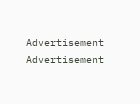Advertisement
Advertisement